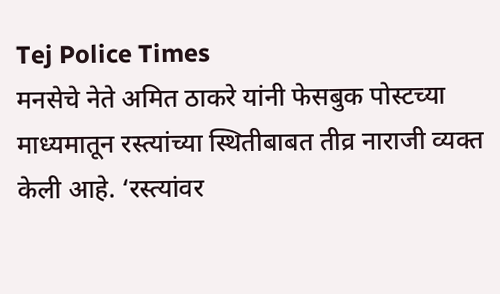Tej Police Times
मनसेचे नेते अमित ठाकरे यांनी फेसबुक पोस्टच्या माध्यमातून रस्त्यांच्या स्थितीबाबत तीव्र नाराजी व्यक्त केली आहे. ‘रस्त्यांवर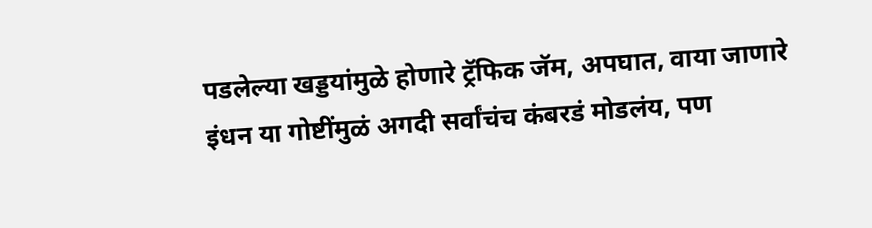पडलेल्या खड्डयांमुळे होणारे ट्रॅफिक जॅम, अपघात, वाया जाणारे इंधन या गोष्टींमुळं अगदी सर्वांचंच कंबरडं मोडलंय, पण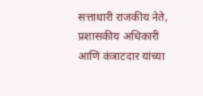सत्ताधारी राजकीय नेते, प्रशासकीय अधिकारी आणि कंत्राटदार यांच्या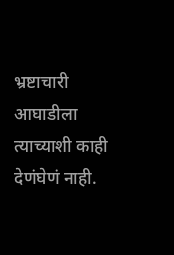भ्रष्टाचारी आघाडीला त्याच्याशी काही देणंघेणं नाही.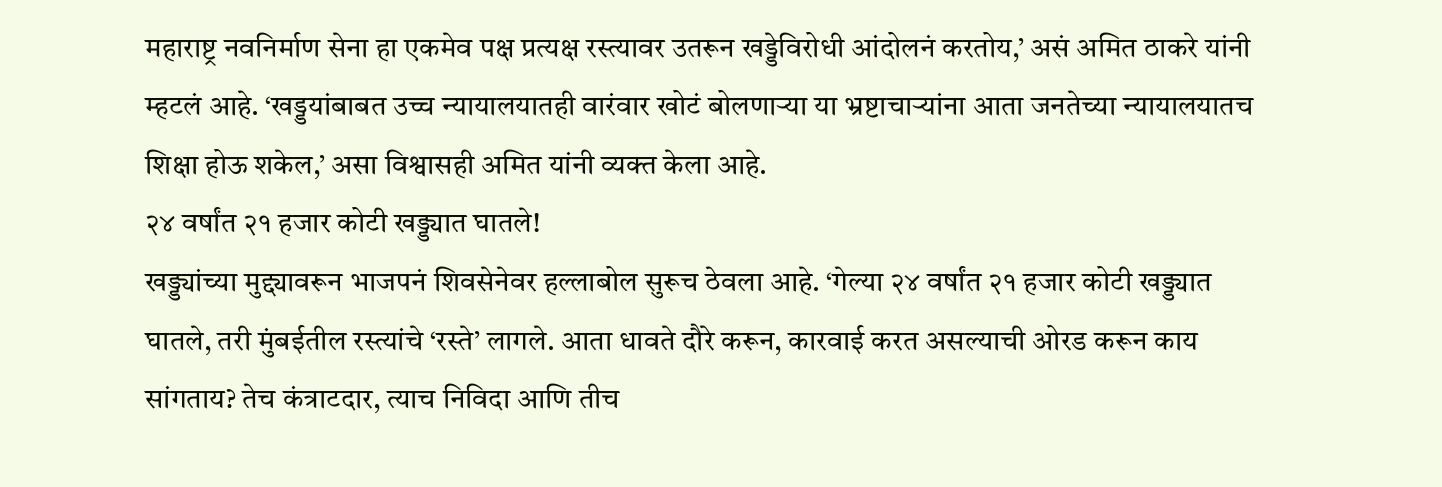महाराष्ट्र नवनिर्माण सेना हा एकमेव पक्ष प्रत्यक्ष रस्त्यावर उतरून खड्डेविरोधी आंदोलनं करतोय,’ असं अमित ठाकरे यांनी म्हटलं आहे. ‘खड्डयांबाबत उच्च न्यायालयातही वारंवार खोटं बोलणाऱ्या या भ्रष्टाचाऱ्यांना आता जनतेच्या न्यायालयातच शिक्षा होऊ शकेल,’ असा विश्वासही अमित यांनी व्यक्त केला आहे.
२४ वर्षांत २१ हजार कोटी खड्ड्यात घातले!
खड्ड्यांच्या मुद्द्यावरून भाजपनं शिवसेनेवर हल्लाबोल सुरूच ठेवला आहे. ‘गेल्या २४ वर्षांत २१ हजार कोटी खड्ड्यात घातले, तरी मुंबईतील रस्त्यांचे ‘रस्ते’ लागले. आता धावते दौरे करून, कारवाई करत असल्याची ओरड करून काय सांगताय? तेच कंत्राटदार, त्याच निविदा आणि तीच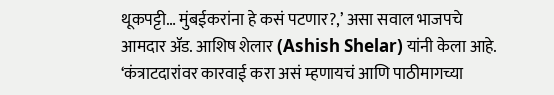थूकपट्टी… मुंबईकरांना हे कसं पटणार?,’ असा सवाल भाजपचे आमदार ॲड. आशिष शेलार (Ashish Shelar) यांनी केला आहे. ‘कंत्राटदारांवर कारवाई करा असं म्हणायचं आणि पाठीमागच्या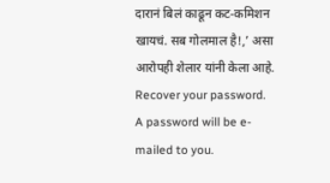दारानं बिलं काढून कट-कमिशन खायचं. सब गोलमाल है!,’ असा आरोपही शेलार यांनी केला आहे.
Recover your password.
A password will be e-mailed to you.